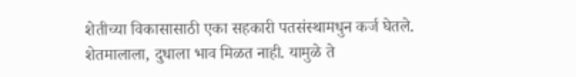शेतीच्या विकासासाठी एका सहकारी पतसंस्थामधुन कर्ज घेतले. शेतमालाला, दुधाला भाव मिळत नाही. यामुळे ते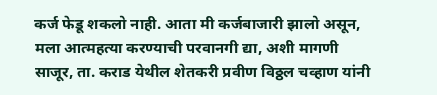कर्ज फेडू शकलो नाही. आता मी कर्जबाजारी झालो असून, मला आत्महत्या करण्याची परवानगी द्या, अशी मागणी साजूर, ता. कराड येथील शेतकरी प्रवीण विठ्ठल चव्हाण यांनी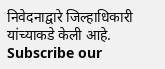निवेदनाद्वारे जिल्हाधिकारी यांच्याकडे केली आहे.
Subscribe our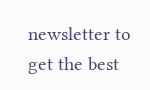newsletter to get the best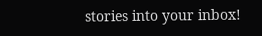stories into your inbox!